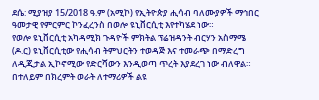ደሴ: ሚያዝያ 15/2018 ዓ.ም (አሚኮ) የኢትዮጵያ ሒሳብ ባለሙያዎች ማኅበር ዓመታዊ የምርምር ኮንፈረንስ በወሎ ዩኒቨርሲቲ እየተካሄደ ነው።
የወሎ ዩኒቨርሲቲ አካዳሚክ ጉዳዮች ምክትል ፕሬዝዳንት ብርሃን አስማሜ (ዶ.ር) ዩኒቨርሲቲው የሒሳብ ትምህርትን ተወዳጅ እና ተመራጭ በማድረግ ለዲጂታል ኢኮኖሚው የድርሻውን እንዲወጣ ጥረት እያደረገ ነው ብለዋል። በተለይም በክረምት ወራት ለተማሪዎች ልዩ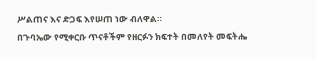ሥልጠና እና ድጋፍ እየሠጠ ነው ብለዋል።
በጉባኤው የሚቀርቡ ጥናቶችም የዘርፉን ክፍተት በመለየት መፍትሔ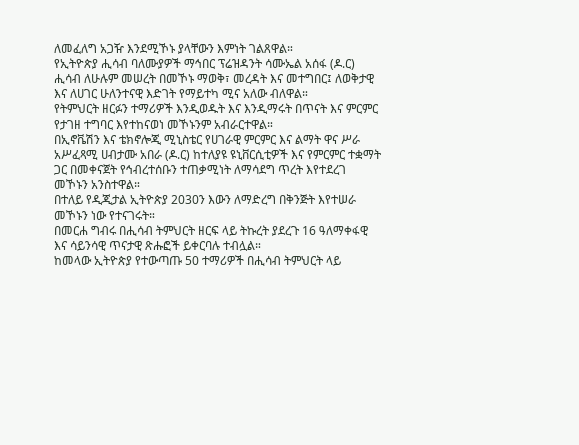ለመፈለግ አጋዥ እንደሚኾኑ ያላቸውን እምነት ገልጸዋል።
የኢትዮጵያ ሒሳብ ባለሙያዎች ማኅበር ፕሬዝዳንት ሳሙኤል አሰፋ (ዶ.ር) ሒሳብ ለሁሉም መሠረት በመኾኑ ማወቅ፣ መረዳት እና መተግበር፤ ለወቅታዊ እና ለሀገር ሁለንተናዊ እድገት የማይተካ ሚና አለው ብለዋል።
የትምህርት ዘርፉን ተማሪዎች እንዲወዱት እና እንዲማሩት በጥናት እና ምርምር የታገዘ ተግባር እየተከናወነ መኾኑንም አብራርተዋል።
በኢኖቬሽን እና ቴክኖሎጂ ሚኒስቴር የሀገራዊ ምርምር እና ልማት ዋና ሥራ አሥፈጻሚ ሀብታሙ አበራ (ዶ.ር) ከተለያዩ ዩኒቨርሲቲዎች እና የምርምር ተቋማት ጋር በመቀናጀት የኅብረተሰቡን ተጠቃሚነት ለማሳደግ ጥረት እየተደረገ መኾኑን አንስተዋል።
በተለይ የዲጂታል ኢትዮጵያ 2030ን እውን ለማድረግ በቅንጅት እየተሠራ መኾኑን ነው የተናገሩት።
በመርሐ ግብሩ በሒሳብ ትምህርት ዘርፍ ላይ ትኩረት ያደረጉ 16 ዓለማቀፋዊ እና ሳይንሳዊ ጥናታዊ ጽሑፎች ይቀርባሉ ተብሏል።
ከመላው ኢትዮጵያ የተውጣጡ 50 ተማሪዎች በሒሳብ ትምህርት ላይ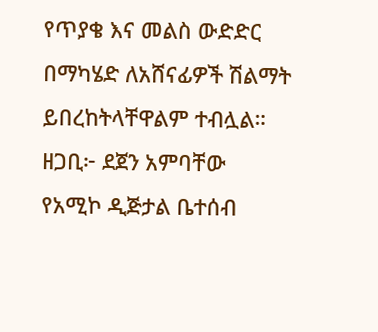የጥያቄ እና መልስ ውድድር በማካሄድ ለአሸናፊዎች ሽልማት ይበረከትላቸዋልም ተብሏል።
ዘጋቢ፦ ደጀን አምባቸው
የአሚኮ ዲጅታል ቤተሰብ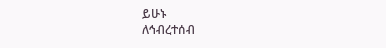ይሁኑ
ለኅብረተሰብ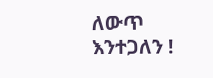ለውጥ እንተጋለን !